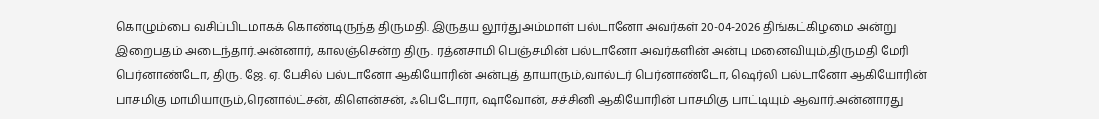கொழும்பை வசிப்பிடமாகக் கொண்டிருந்த திருமதி. இருதய லூர்துஅம்மாள் பல்டானோ அவர்கள் 20-04-2026 திங்கட்கிழமை அன்று இறைபதம் அடைந்தார்.அன்னார், காலஞ்சென்ற திரு. ரத்னசாமி பெஞ்சமின் பல்டானோ அவர்களின் அன்பு மனைவியும்,திருமதி மேரி பெர்னாண்டோ, திரு. ஜே. ஏ. பேசில் பல்டானோ ஆகியோரின் அன்புத் தாயாரும்,வால்டர் பெர்னாண்டோ, ஷெர்லி பல்டானோ ஆகியோரின் பாசமிகு மாமியாரும்,ரெனால்ட்சன், கிளென்சன், ஃபெடோரா, ஷாவோன், சச்சினி ஆகியோரின் பாசமிகு பாட்டியும் ஆவார்.அன்னாரது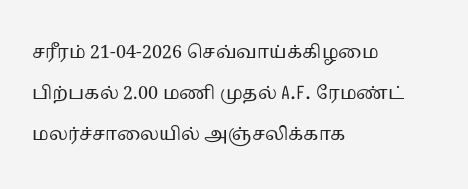சரீரம் 21-04-2026 செவ்வாய்க்கிழமை பிற்பகல் 2.00 மணி முதல் A.F. ரேமண்ட் மலர்ச்சாலையில் அஞ்சலிக்காக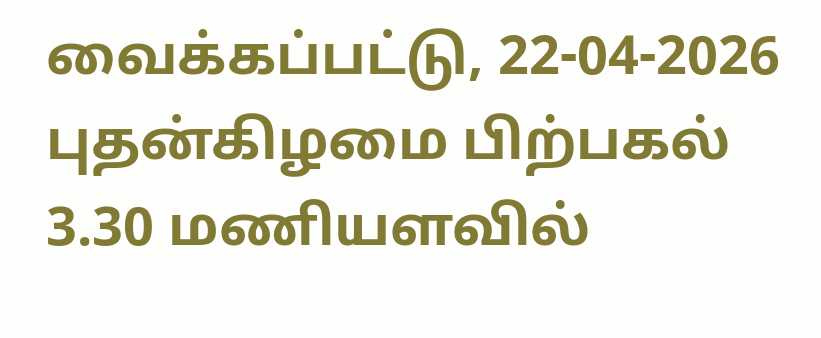வைக்கப்பட்டு, 22-04-2026 புதன்கிழமை பிற்பகல் 3.30 மணியளவில்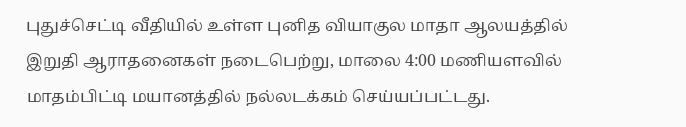புதுச்செட்டி வீதியில் உள்ள புனித வியாகுல மாதா ஆலயத்தில் இறுதி ஆராதனைகள் நடைபெற்று, மாலை 4:00 மணியளவில் மாதம்பிட்டி மயானத்தில் நல்லடக்கம் செய்யப்பட்டது.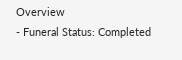Overview
- Funeral Status: Completed